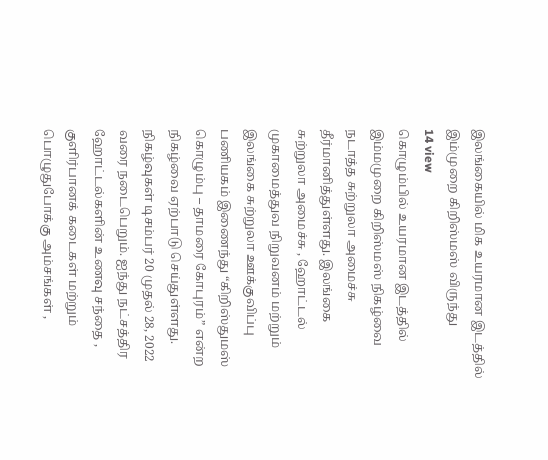இலங்கையில் மிக உயரமான இடத்தில் இம்முறை கிறிஸ்மஸ் விருந்து
14 view
கொழும்பில் உயரமான இடத்தில் இம்மமுறை கிறிஸ்மஸ் நிகழ்வை நடாத்த சுற்றுலா அமைச்சு தீர்மானித்துள்ளது. இலங்கை சுற்றுலா அமைச்சு , ஹோட்டல் முகாமைத்துவ நிறுவனம் மற்றும் இலங்கை சுற்றுலா ஊக்குவிப்பு பணியகம் இணைந்து “கிறிஸ்துமஸ் கொழும்பு – தாமரை கோபுரம்” என்ற நிகழ்வை ஏற்பாடு செய்துள்ளது. நிகழ்வுகள் டிசம்பர் 20 முதல் 28, 2022 வரை நடைபெறும். ஐந்து நட்சத்திர ஹோட்டல்களின் உணவு சந்தை , குளிர்பானக் கடைகள் மற்றும் பொழுதுபோக்கு அம்சங்கள் ,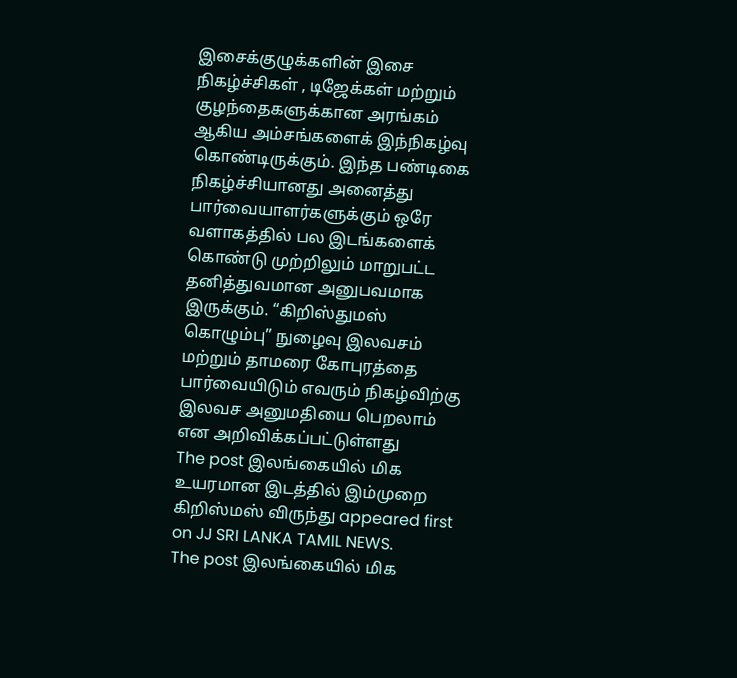இசைக்குழுக்களின் இசை நிகழ்ச்சிகள் , டிஜேக்கள் மற்றும் குழந்தைகளுக்கான அரங்கம் ஆகிய அம்சங்களைக் இந்நிகழ்வு கொண்டிருக்கும். இந்த பண்டிகை நிகழ்ச்சியானது அனைத்து பார்வையாளர்களுக்கும் ஒரே வளாகத்தில் பல இடங்களைக் கொண்டு முற்றிலும் மாறுபட்ட தனித்துவமான அனுபவமாக இருக்கும். “கிறிஸ்துமஸ் கொழும்பு” நுழைவு இலவசம் மற்றும் தாமரை கோபுரத்தை பார்வையிடும் எவரும் நிகழ்விற்கு இலவச அனுமதியை பெறலாம் என அறிவிக்கப்பட்டுள்ளது
The post இலங்கையில் மிக உயரமான இடத்தில் இம்முறை கிறிஸ்மஸ் விருந்து appeared first on JJ SRI LANKA TAMIL NEWS.
The post இலங்கையில் மிக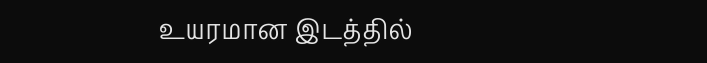உயரமான இடத்தில்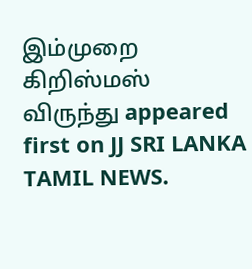இம்முறை கிறிஸ்மஸ் விருந்து appeared first on JJ SRI LANKA TAMIL NEWS.